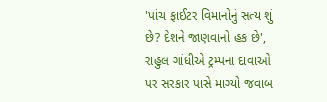'પાંચ ફાઈટર વિમાનોનું સત્ય શું છે? દેશને જાણવાનો હક છે', રાહુલ ગાંધીએ ટ્રમ્પના દાવાઓ પર સરકાર પાસે માગ્યો જવાબ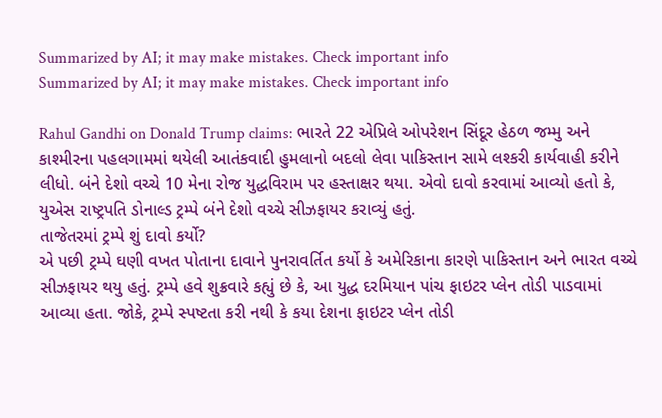Summarized by AI; it may make mistakes. Check important info
Summarized by AI; it may make mistakes. Check important info

Rahul Gandhi on Donald Trump claims: ભારતે 22 એપ્રિલે ઓપરેશન સિંદૂર હેઠળ જમ્મુ અને કાશ્મીરના પહલગામમાં થયેલી આતંકવાદી હુમલાનો બદલો લેવા પાકિસ્તાન સામે લશ્કરી કાર્યવાહી કરીને લીધો. બંને દેશો વચ્ચે 10 મેના રોજ યુદ્ધવિરામ પર હસ્તાક્ષર થયા. એવો દાવો કરવામાં આવ્યો હતો કે, યુએસ રાષ્ટ્રપતિ ડોનાલ્ડ ટ્રમ્પે બંને દેશો વચ્ચે સીઝફાયર કરાવ્યું હતું.
તાજેતરમાં ટ્રમ્પે શું દાવો કર્યો?
એ પછી ટ્રમ્પે ઘણી વખત પોતાના દાવાને પુનરાવર્તિત કર્યો કે અમેરિકાના કારણે પાકિસ્તાન અને ભારત વચ્ચે સીઝફાયર થયુ હતું. ટ્રમ્પે હવે શુક્રવારે કહ્યું છે કે, આ યુદ્ધ દરમિયાન પાંચ ફાઇટર પ્લેન તોડી પાડવામાં આવ્યા હતા. જોકે, ટ્રમ્પે સ્પષ્ટતા કરી નથી કે કયા દેશના ફાઇટર પ્લેન તોડી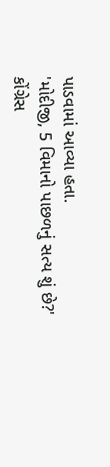પાડવામાં આવ્યા હતા.
'મોદીજી, 5 વિમાનો પાછળનું સત્ય શું છે?'
કોંગ્રેસ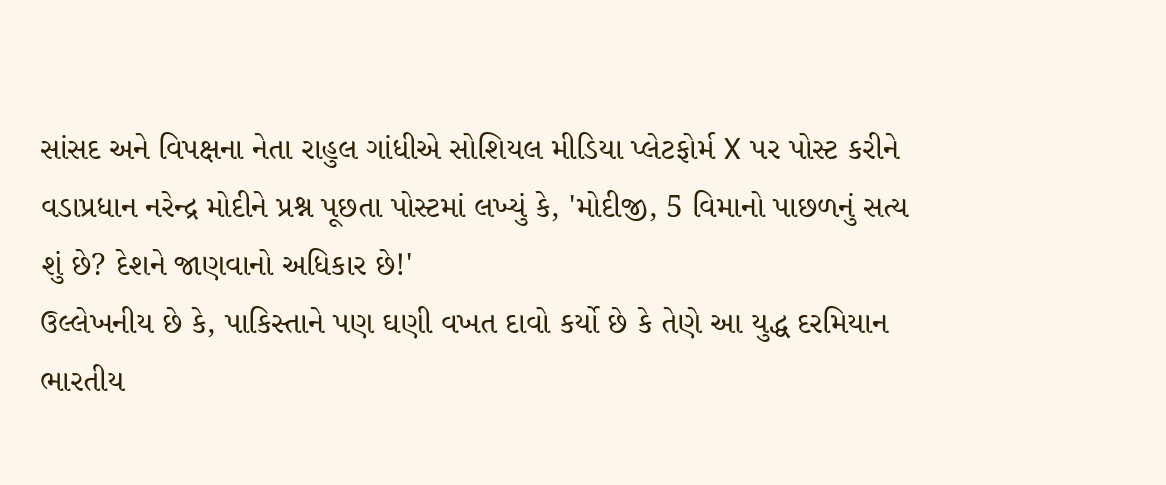સાંસદ અને વિપક્ષના નેતા રાહુલ ગાંધીએ સોશિયલ મીડિયા પ્લેટફોર્મ X પર પોસ્ટ કરીને વડાપ્રધાન નરેન્દ્ર મોદીને પ્રશ્ન પૂછતા પોસ્ટમાં લખ્યું કે, 'મોદીજી, 5 વિમાનો પાછળનું સત્ય શું છે? દેશને જાણવાનો અધિકાર છે!'
ઉલ્લેખનીય છે કે, પાકિસ્તાને પણ ઘણી વખત દાવો કર્યો છે કે તેણે આ યુદ્ધ દરમિયાન ભારતીય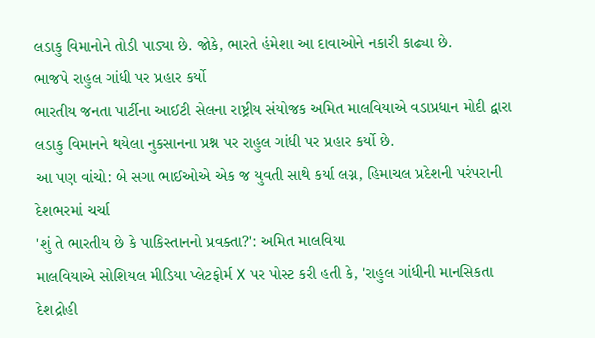લડાકુ વિમાનોને તોડી પાડ્યા છે. જોકે, ભારતે હંમેશા આ દાવાઓને નકારી કાઢ્યા છે.
ભાજપે રાહુલ ગાંધી પર પ્રહાર કર્યો
ભારતીય જનતા પાર્ટીના આઈટી સેલના રાષ્ટ્રીય સંયોજક અમિત માલવિયાએ વડાપ્રધાન મોદી દ્વારા લડાકુ વિમાનને થયેલા નુકસાનના પ્રશ્ન પર રાહુલ ગાંધી પર પ્રહાર કર્યો છે.
આ પણ વાંચો: બે સગા ભાઈઓએ એક જ યુવતી સાથે કર્યા લગ્ન, હિમાચલ પ્રદેશની પરંપરાની દેશભરમાં ચર્ચા
'શું તે ભારતીય છે કે પાકિસ્તાનનો પ્રવક્તા?': અમિત માલવિયા
માલવિયાએ સોશિયલ મીડિયા પ્લેટફોર્મ X પર પોસ્ટ કરી હતી કે, 'રાહુલ ગાંધીની માનસિકતા દેશદ્રોહી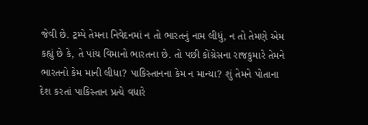જેવી છે. ટ્રમ્પે તેમના નિવેદનમાં ન તો ભારતનું નામ લીધું, ન તો તેમણે એમ કહ્યું છે કે, તે પાંચ વિમાનો ભારતના છે. તો પછી કોંગ્રેસના રાજકુમારે તેમને ભારતનો કેમ માની લીધા? પાકિસ્તાનના કેમ ન માન્યા? શું તેમને પોતાના દેશ કરતાં પાકિસ્તાન પ્રત્યે વધારે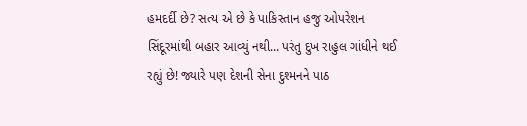હમદર્દી છે? સત્ય એ છે કે પાકિસ્તાન હજુ ઓપરેશન સિંદૂરમાંથી બહાર આવ્યું નથી... પરંતુ દુખ રાહુલ ગાંધીને થઈ રહ્યું છે! જ્યારે પણ દેશની સેના દુશ્મનને પાઠ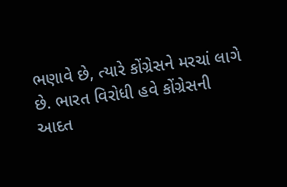ભણાવે છે, ત્યારે કોંગ્રેસને મરચાં લાગે છે. ભારત વિરોધી હવે કોંગ્રેસની આદત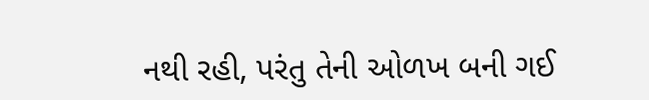નથી રહી, પરંતુ તેની ઓળખ બની ગઈ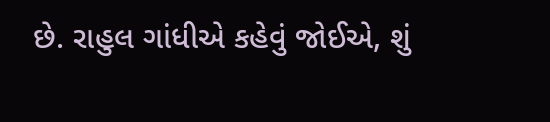છે. રાહુલ ગાંધીએ કહેવું જોઈએ, શું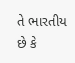તે ભારતીય છે કે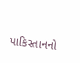પાકિસ્તાનનો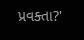પ્રવક્તા?'